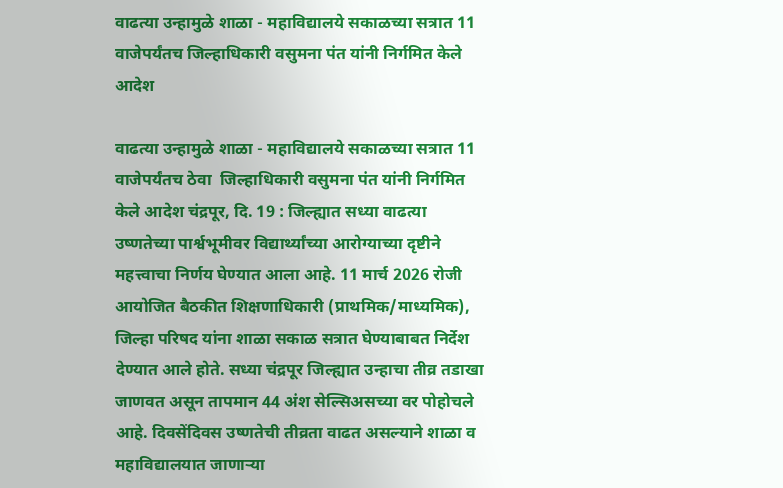वाढत्या उन्हामुळे शाळा - महाविद्यालये सकाळच्या सत्रात 11 वाजेपर्यंतच जिल्हाधिकारी वसुमना पंत यांनी निर्गमित केले आदेश

वाढत्या उन्हामुळे शाळा - महाविद्यालये सकाळच्या सत्रात 11 वाजेपर्यंतच ठेवा  जिल्हाधिकारी वसुमना पंत यांनी निर्गमित केले आदेश चंद्रपूर, दि. 19 : जिल्ह्यात सध्या वाढत्या उष्णतेच्या पार्श्वभूमीवर विद्यार्थ्यांच्या आरोग्याच्या दृष्टीने महत्त्वाचा निर्णय घेण्यात आला आहे. 11 मार्च 2026 रोजी आयोजित बैठकीत शिक्षणाधिकारी (प्राथमिक/माध्यमिक), जिल्हा परिषद यांना शाळा सकाळ सत्रात घेण्याबाबत निर्देश देण्यात आले होते. सध्या चंद्रपूर जिल्ह्यात उन्हाचा तीव्र तडाखा जाणवत असून तापमान 44 अंश सेल्सिअसच्या वर पोहोचले आहे. दिवसेंदिवस उष्णतेची तीव्रता वाढत असल्याने शाळा व महाविद्यालयात जाणाऱ्या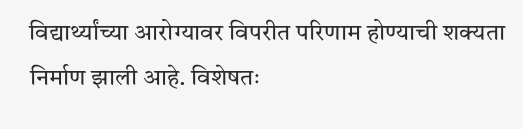विद्यार्थ्यांच्या आरोग्यावर विपरीत परिणाम होण्याची शक्यता निर्माण झाली आहे. विशेषतः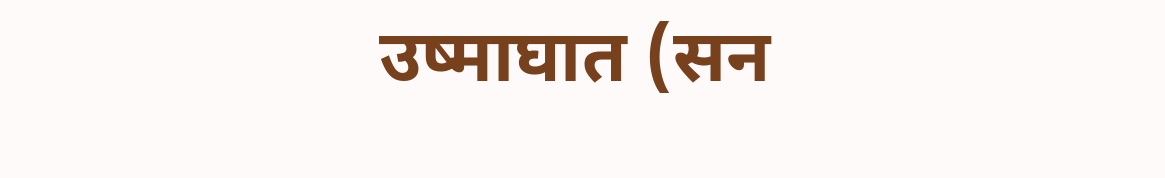उष्माघात (सन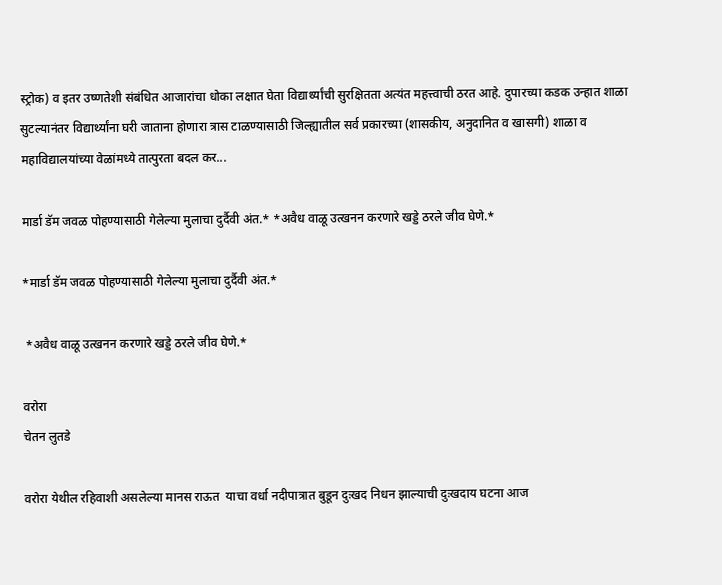स्ट्रोक) व इतर उष्णतेशी संबंधित आजारांचा धोका लक्षात घेता विद्यार्थ्यांची सुरक्षितता अत्यंत महत्त्वाची ठरत आहे. दुपारच्या कडक उन्हात शाळा सुटल्यानंतर विद्यार्थ्यांना घरी जाताना होणारा त्रास टाळण्यासाठी जिल्ह्यातील सर्व प्रकारच्या (शासकीय, अनुदानित व खासगी) शाळा व महाविद्यालयांच्या वेळांमध्ये तात्पुरता बदल कर...

मार्डा डॅम जवळ पोहण्यासाठी गेलेल्या मुलाचा दुर्दैवी अंत.* *अवैध वाळू उत्खनन करणारे खड्डे ठरले जीव घेणे.*

*मार्डा डॅम जवळ पोहण्यासाठी गेलेल्या मुलाचा दुर्दैवी अंत.*

 *अवैध वाळू उत्खनन करणारे खड्डे ठरले जीव घेणे.*

वरोरा
चेतन लुतडे

वरोरा येथील रहिवाशी असलेल्या मानस राऊत  याचा वर्धा नदीपात्रात बुडून दुःखद निधन झाल्याची दुःखदाय घटना आज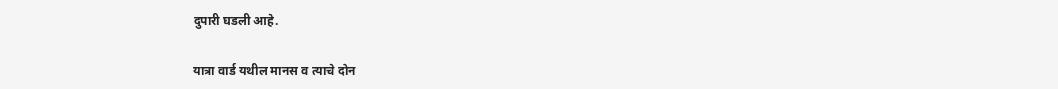दुपारी घडली आहे.

यात्रा वार्ड यथील मानस व त्याचे दोन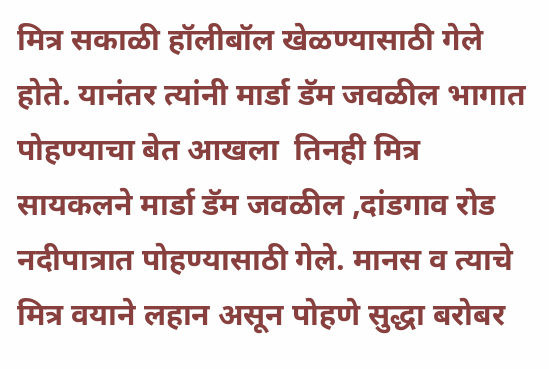मित्र सकाळी हॉलीबॉल खेळण्यासाठी गेले होते. यानंतर त्यांनी मार्डा डॅम जवळील भागात पोहण्याचा बेत आखला  तिनही मित्र सायकलने मार्डा डॅम जवळील ,दांडगाव रोड नदीपात्रात पोहण्यासाठी गेले. मानस व त्याचे मित्र वयाने लहान असून पोहणे सुद्धा बरोबर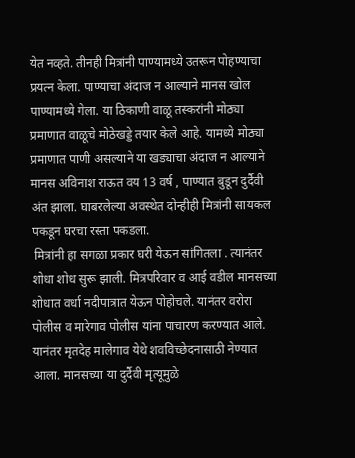येत नव्हते. तीनही मित्रांनी पाण्यामध्ये उतरून पोहण्याचा प्रयत्न केला. पाण्याचा अंदाज न आल्याने मानस खोल पाण्यामध्ये गेला. या ठिकाणी वाळू तस्करांनी मोठ्या प्रमाणात वाळूचे मोठेखड्डे तयार केले आहे. यामध्ये मोठ्या प्रमाणात पाणी असल्याने या खड्याचा अंदाज न आल्याने मानस अविनाश राऊत वय 13 वर्ष , पाण्यात बुडून दुर्दैवी अंत झाला. घाबरलेल्या अवस्थेत दोन्हीही मित्रांनी सायकल पकडून घरचा रस्ता पकडला.
 मित्रांनी हा सगळा प्रकार घरी येऊन सांगितला . त्यानंतर शोधा शोध सुरू झाली. मित्रपरिवार व आई वडील मानसच्या शोधात वर्धा नदीपात्रात येऊन पोहोचले. यानंतर वरोरा पोलीस व मारेगाव पोलीस यांना पाचारण करण्यात आले. यानंतर मृतदेह मालेगाव येथे शवविच्छेदनासाठी नेण्यात  आला. मानसच्या या दुर्दैवी मृत्यूमुळे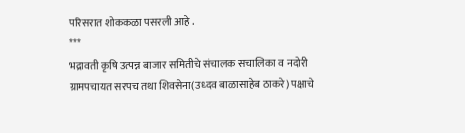परिसरात शोककळा पसरली आहे ‌.
***
भद्रावती कृषि उत्पन्न बाजार समितीचे संचालक सचालिका व नदोरी ग्रामपचायत सरपच तथा शिवसेना(उध्दव बाळासाहेब ठाकरे) पक्षाचे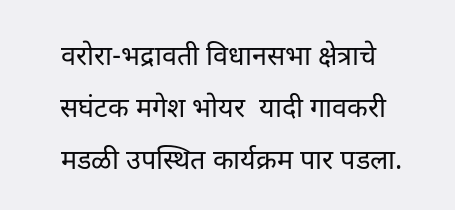वरोरा-भद्रावती विधानसभा क्षेत्राचे सघंटक मगेश भोयर  यादी गावकरी मडळी उपस्थित कार्यक्रम पार पडला.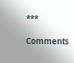***

Comments